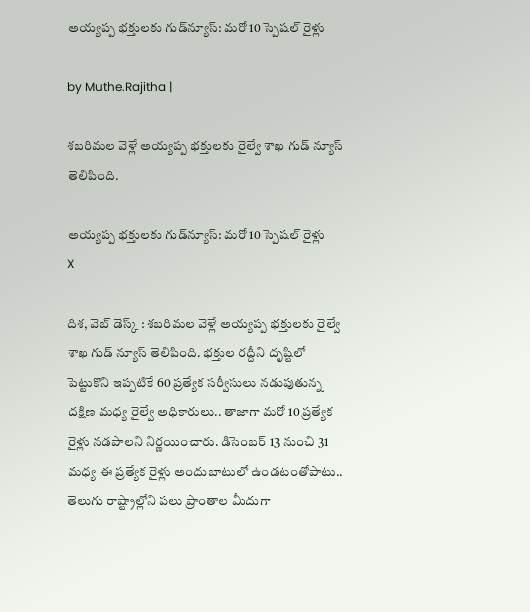అయ్యప్ప భక్తులకు గుడ్‌న్యూస్: మరో 10 స్పెషల్ రైళ్లు

by Muthe.Rajitha |

శబరిమల వెళ్లే అయ్యప్ప భక్తులకు రైల్వే శాఖ గుడ్ న్యూస్ తెలిపింది.

అయ్యప్ప భక్తులకు గుడ్‌న్యూస్: మరో 10 స్పెషల్ రైళ్లు
X

దిశ, వెబ్ డెస్క్ : శబరిమల వెళ్లే అయ్యప్ప భక్తులకు రైల్వే శాఖ గుడ్ న్యూస్ తెలిపింది. భక్తుల రద్దీని దృష్టిలో పెట్టుకొని ఇప్పటికే 60 ప్రత్యేక సర్వీసులు నడుపుతున్న దక్షిణ మధ్య రైల్వే అధికారులు.. తాజాగా మరో 10 ప్రత్యేక రైళ్లు నడపాలని నిర్ణయించారు. డిసెంబర్ 13 నుంచి 31 మధ్య ఈ ప్రత్యేక రైళ్లు అందుబాటులో ఉండటంతోపాటు.. తెలుగు రాష్ట్రాల్లోని పలు ప్రాంతాల మీదుగా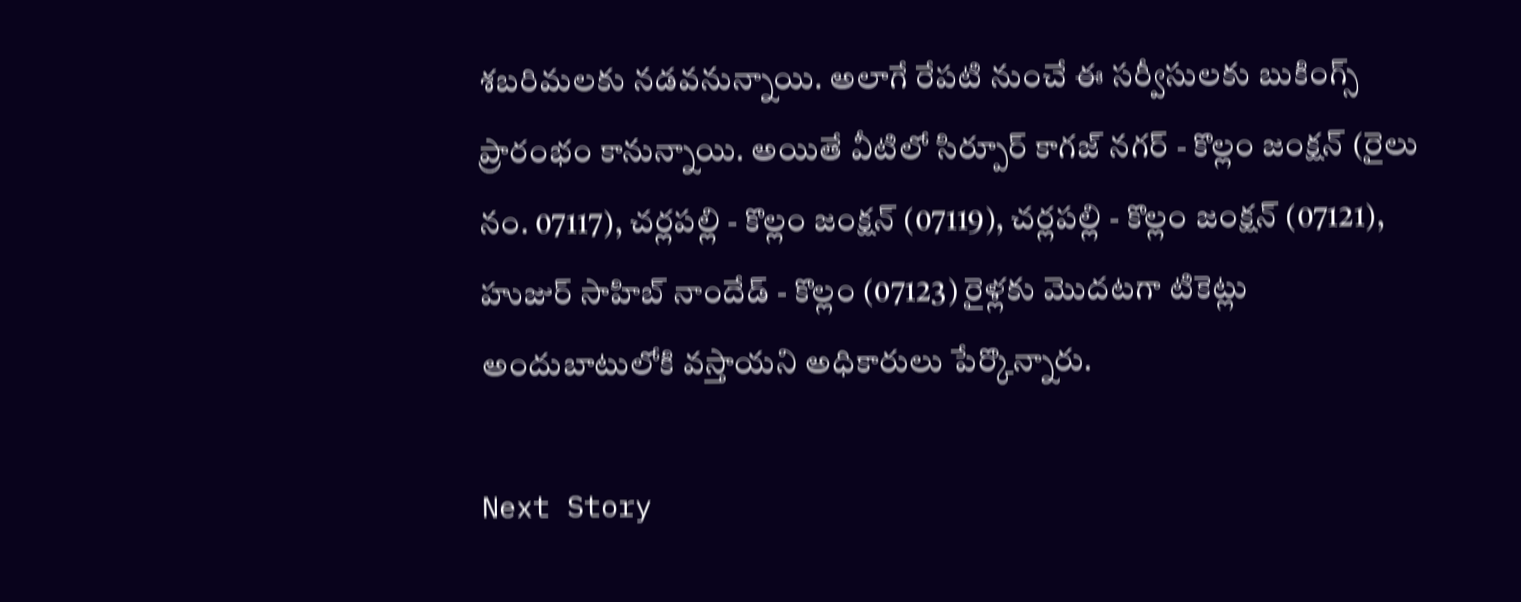శబరిమలకు నడవనున్నాయి. అలాగే రేపటి నుంచే ఈ సర్వీసులకు బుకింగ్స్ ప్రారంభం కానున్నాయి. అయితే వీటిలో సిర్పూర్ కాగజ్ నగర్ - కొల్లం జంక్షన్ (రైలు నం. 07117), చర్లపల్లి - కొల్లం జంక్షన్ (07119), చర్లపల్లి - కొల్లం జంక్షన్ (07121), హుజుర్ సాహిబ్ నాందేడ్ - కొల్లం (07123) రైళ్లకు మొదటగా టికెట్లు అందుబాటులోకి వస్తాయని అధికారులు పేర్కొన్నారు.

Next Story